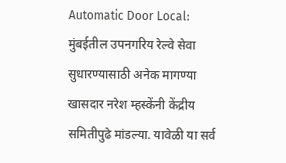Automatic Door Local: मुंबईतील उपनगरिय रेल्वे सेवा सुधारण्यासाठी अनेक मागण्या खासदार नरेश म्हस्केंनी केंद्रीय समितीपुढे मांडल्या. यावेळी या सर्व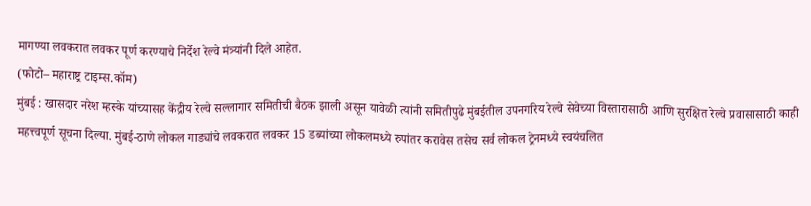मागण्या लवकरात लवकर पूर्ण करण्याचे निर्देश रेल्वे मंत्र्यांनी दिले आहेत.
(फोटो– महाराष्ट्र टाइम्स.कॉम)
मुंबई : खासदार नरेश म्हस्के यांच्यासह केंद्रीय रेल्वे सल्लागार समितीची बैठक झाली असून यावेळी त्यांनी समितीपुढे मुंबईतील उपनगरिय रेल्वे सेवेच्या विस्तारासाठी आणि सुरक्षित रेल्वे प्रवासासाठी काही महत्त्वपूर्ण सूचना दिल्या. मुंबई-ठाणे लोकल गाड्यांचे लवकरात लवकर 15 डब्यांच्या लोकलमध्ये रुपांतर करावेस तसेच सर्व लोकल ट्रेनमध्ये स्वयंचलित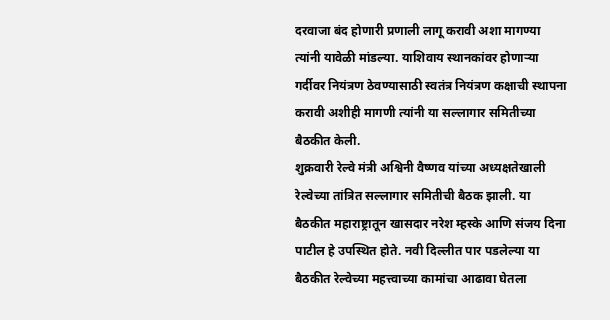दरवाजा बंद होणारी प्रणाली लागू करावी अशा मागण्या त्यांनी यावेळी मांडल्या. याशिवाय स्थानकांवर होणाऱ्या गर्दीवर नियंत्रण ठेवण्यासाठी स्वतंत्र नियंत्रण कक्षाची स्थापना करावी अशीही मागणी त्यांनी या सल्लागार समितीच्या बैठकीत केली.
शुक्रवारी रेल्वे मंत्री अश्विनी वैष्णव यांच्या अध्यक्षतेखाली रेल्वेच्या तांत्रित सल्लागार समितीची बैठक झाली. या बैठकीत महाराष्ट्रातून खासदार नरेश म्हस्के आणि संजय दिना पाटील हे उपस्थित होते. नवी दिल्लीत पार पडलेल्या या बैठकीत रेल्वेच्या महत्त्वाच्या कामांचा आढावा घेतला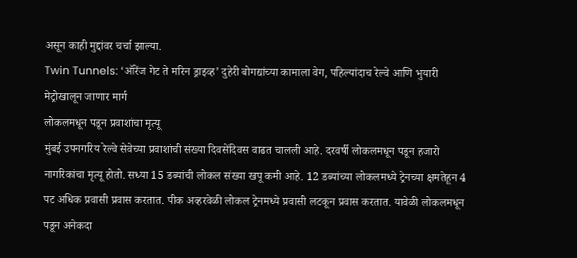असून काही मुद्दांवर चर्चा झाल्या.
Twin Tunnels: ‘ऑरेंज गेट ते मरिन ड्राइव्ह’ दुहेरी बोगद्यांच्या कामाला वेग, पहिल्यांदाच रेल्वे आणि भुयारी मेट्रोखालून जाणार मार्ग
लोकलमधून पडून प्रवाशांचा मृत्यू
मुंबई उपनगरिय रेल्वे सेवेच्या प्रवाशांची संख्या दिवसेंदिवस वाढत चालली आहे. दरवर्षी लोकलमधून पडून हजारो नागरिकांचा मृत्यू होतो. सध्या 15 डब्यांची लोकल संख्या खपू कमी आहे. 12 डब्यांच्या लोकलमध्ये ट्रेनच्या क्षमतेहून 4 पट अधिक प्रवासी प्रवास करतात. पीक अव्हरवेळी लोकल ट्रेनमध्ये प्रवासी लटकून प्रवास करतात. यावेळी लोकलमधून पडून अनेकदा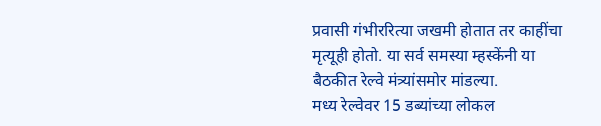प्रवासी गंभीररित्या जखमी होतात तर काहींचा मृत्यूही होतो. या सर्व समस्या म्हस्केंनी या बैठकीत रेल्वे मंत्र्यांसमोर मांडल्या.
मध्य रेल्वेवर 15 डब्यांच्या लोकल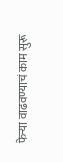फेऱ्या वाढवण्याचं काम सुरू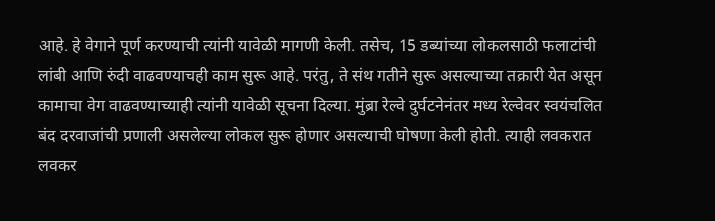आहे. हे वेगाने पूर्ण करण्याची त्यांनी यावेळी मागणी केली. तसेच, 15 डब्यांच्या लोकलसाठी फलाटांची लांबी आणि रुंदी वाढवण्याचही काम सुरू आहे. परंतु, ते संथ गतीने सुरू असल्याच्या तक्रारी येत असून कामाचा वेग वाढवण्याच्याही त्यांनी यावेळी सूचना दिल्या. मुंब्रा रेल्वे दुर्घटनेनंतर मध्य रेल्वेवर स्वयंचलित बंद दरवाजांची प्रणाली असलेल्या लोकल सुरू होणार असल्याची घोषणा केली होती. त्याही लवकरात लवकर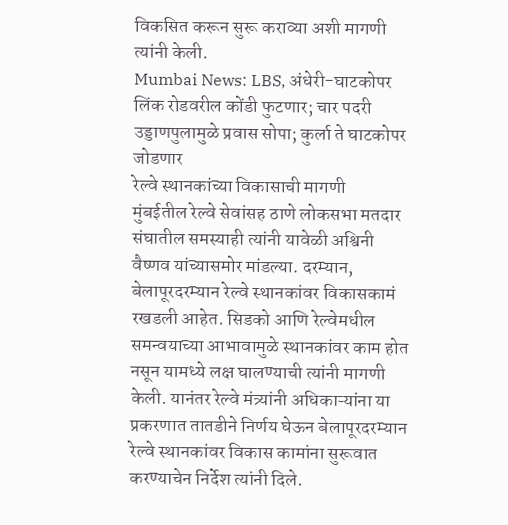विकसित करून सुरू कराव्या अशी मागणी त्यांनी केली.
Mumbai News: LBS, अंधेरी-घाटकोपर लिंक रोडवरील कोंडी फुटणार; चार पदरी उड्डाणपुलामुळे प्रवास सोपा; कुर्ला ते घाटकोपर जोडणार
रेल्वे स्थानकांच्या विकासाची मागणी
मुंबईतील रेल्वे सेवांसह ठाणे लोकसभा मतदार संघातील समस्याही त्यांनी यावेळी अश्विनी वैष्णव यांच्यासमोर मांडल्या. दरम्यान, बेलापूरदरम्यान रेल्वे स्थानकांवर विकासकामं रखडली आहेत. सिडको आणि रेल्वेमधील समन्वयाच्या आभावामुळे स्थानकांवर काम होत नसून यामध्ये लक्ष घालण्याची त्यांनी मागणी केली. यानंतर रेल्वे मंत्र्यांनी अधिकाऱ्यांना या प्रकरणात तातडीने निर्णय घेऊन बेलापूरदरम्यान रेल्वे स्थानकांवर विकास कामांना सुरूवात करण्याचेन निर्देश त्यांनी दिले.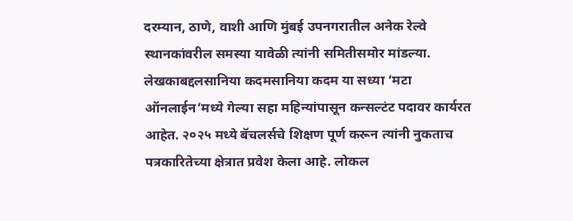दरम्यान, ठाणे, वाशी आणि मुंबई उपनगरातील अनेक रेल्वे स्थानकांवरील समस्या यावेळी त्यांनी समितीसमोर मांडल्या.
लेखकाबद्दलसानिया कदमसानिया कदम या सध्या ‘मटा ऑनलाईन’मध्ये गेल्या सहा महिन्यांपासून कन्सल्टंट पदावर कार्यरत आहेत. २०२५ मध्ये बॅचलर्सचे शिक्षण पूर्ण करून त्यांनी नुकताच पत्रकारितेच्या क्षेत्रात प्रवेश केला आहे. लोकल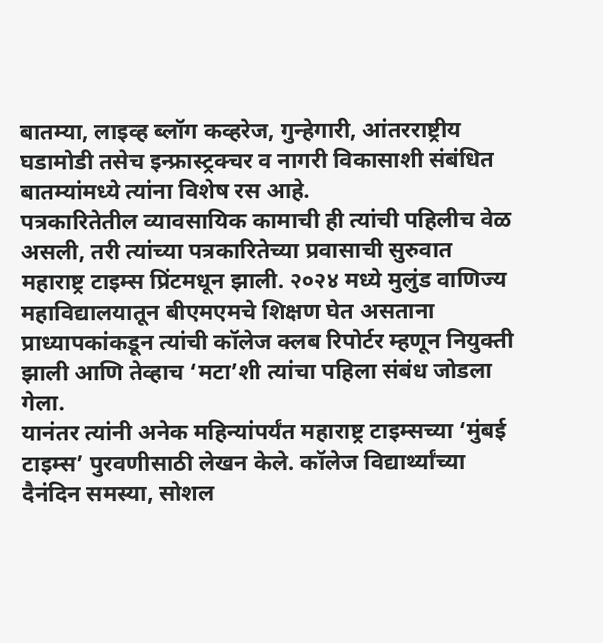बातम्या, लाइव्ह ब्लॉग कव्हरेज, गुन्हेगारी, आंतरराष्ट्रीय घडामोडी तसेच इन्फ्रास्ट्रक्चर व नागरी विकासाशी संबंधित बातम्यांमध्ये त्यांना विशेष रस आहे.
पत्रकारितेतील व्यावसायिक कामाची ही त्यांची पहिलीच वेळ असली, तरी त्यांच्या पत्रकारितेच्या प्रवासाची सुरुवात महाराष्ट्र टाइम्स प्रिंटमधून झाली. २०२४ मध्ये मुलुंड वाणिज्य महाविद्यालयातून बीएमएमचे शिक्षण घेत असताना प्राध्यापकांकडून त्यांची कॉलेज क्लब रिपोर्टर म्हणून नियुक्ती झाली आणि तेव्हाच ‘मटा’शी त्यांचा पहिला संबंध जोडला गेला.
यानंतर त्यांनी अनेक महिन्यांपर्यंत महाराष्ट्र टाइम्सच्या ‘मुंबई टाइम्स’ पुरवणीसाठी लेखन केले. कॉलेज विद्यार्थ्यांच्या दैनंदिन समस्या, सोशल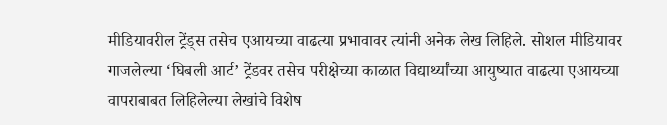मीडियावरील ट्रेंड्स तसेच एआयच्या वाढत्या प्रभावावर त्यांनी अनेक लेख लिहिले. सोशल मीडियावर गाजलेल्या ‘घिबली आर्ट’ ट्रेंडवर तसेच परीक्षेच्या काळात विद्यार्थ्यांच्या आयुष्यात वाढत्या एआयच्या वापराबाबत लिहिलेल्या लेखांचे विशेष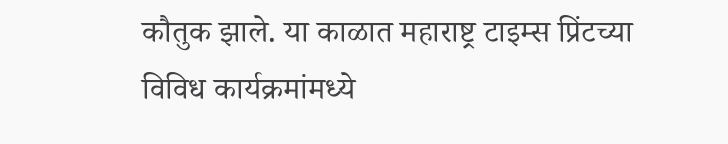कौतुक झाले. या काळात महाराष्ट्र टाइम्स प्रिंटच्या विविध कार्यक्रमांमध्ये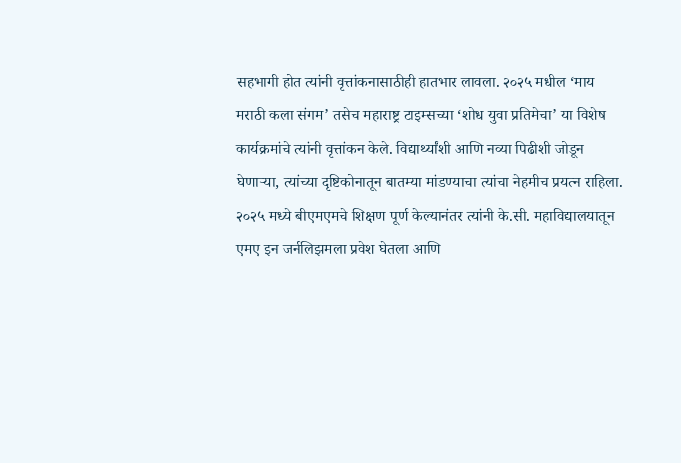सहभागी होत त्यांनी वृत्तांकनासाठीही हातभार लावला. २०२५ मधील ‘माय मराठी कला संगम’ तसेच महाराष्ट्र टाइम्सच्या ‘शोध युवा प्रतिमेचा’ या विशेष कार्यक्रमांचे त्यांनी वृत्तांकन केले. विद्यार्थ्यांशी आणि नव्या पिढीशी जोडून घेणाऱ्या, त्यांच्या दृष्टिकोनातून बातम्या मांडण्याचा त्यांचा नेहमीच प्रयत्न राहिला.
२०२५ मध्ये बीएमएमचे शिक्षण पूर्ण केल्यानंतर त्यांनी के.सी. महाविद्यालयातून एमए इन जर्नलिझमला प्रवेश घेतला आणि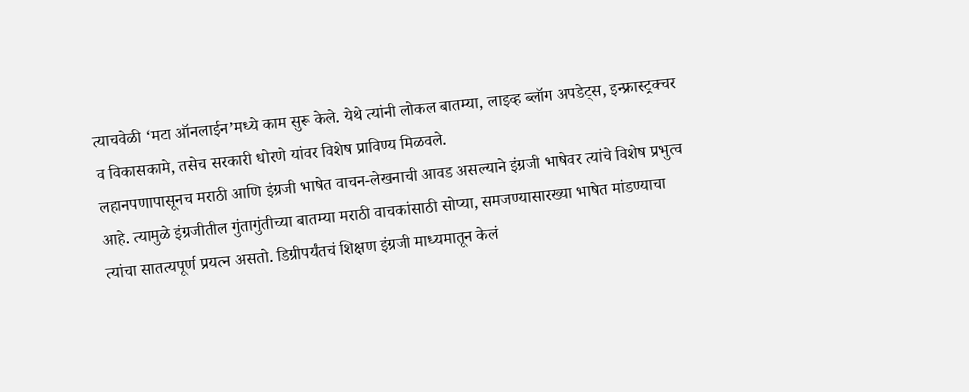त्याचवेळी ‘मटा ऑनलाईन’मध्ये काम सुरू केले. येथे त्यांनी लोकल बातम्या, लाइव्ह ब्लॉग अपडेट्स, इन्फ्रास्ट्रक्चर व विकासकामे, तसेच सरकारी धोरणे यांवर विशेष प्राविण्य मिळवले.
लहानपणापासूनच मराठी आणि इंग्रजी भाषेत वाचन-लेखनाची आवड असल्याने इंग्रजी भाषेवर त्यांचे विशेष प्रभुत्व आहे. त्यामुळे इंग्रजीतील गुंतागुंतीच्या बातम्या मराठी वाचकांसाठी सोप्या, समजण्यासारख्या भाषेत मांडण्याचा त्यांचा सातत्यपूर्ण प्रयत्न असतो. डिग्रीपर्यंतचं शिक्षण इंग्रजी माध्यमातून केलं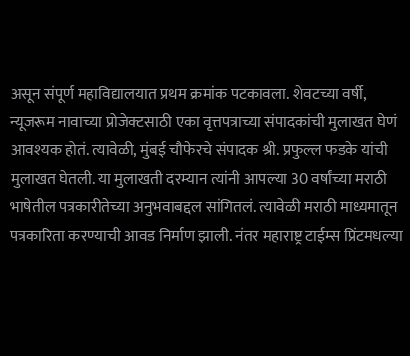असून संपूर्ण महाविद्यालयात प्रथम क्रमांक पटकावला. शेवटच्या वर्षी, न्यूजरूम नावाच्या प्रोजेक्टसाठी एका वृत्तपत्राच्या संपादकांची मुलाखत घेणं आवश्यक होतं. त्यावेळी, मुंबई चौफेरचे संपादक श्री. प्रफुल्ल फडके यांची मुलाखत घेतली. या मुलाखती दरम्यान त्यांनी आपल्या 30 वर्षांच्या मराठी भाषेतील पत्रकारीतेच्या अनुभवाबद्दल सांगितलं. त्यावेळी मराठी माध्यमातून पत्रकारिता करण्याची आवड निर्माण झाली. नंतर महाराष्ट्र टाईम्स प्रिंटमधल्या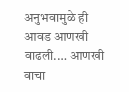अनुभवामुळे ही आवड आणखी वाढली.… आणखी वाचा